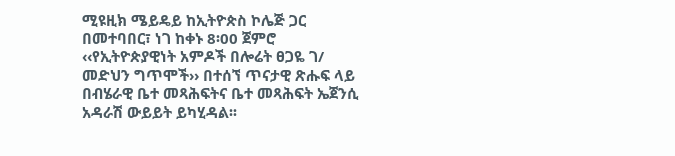ሚዩዚክ ሜይዴይ ከኢትዮጵስ ኮሌጅ ጋር በመተባበር፣ ነገ ከቀኑ 8፡00 ጀምሮ ‹‹የኢትዮጵያዊነት አምዶች በሎሬት ፀጋዬ ገ/ መድህን ግጥሞች›› በተሰኘ ጥናታዊ ጽሑፍ ላይ በብሄራዊ ቤተ መጻሕፍትና ቤተ መጻሕፍት ኤጀንሲ አዳራሽ ውይይት ይካሂዳል፡፡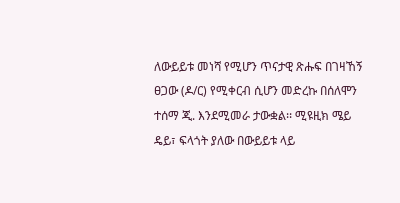ለውይይቱ መነሻ የሚሆን ጥናታዊ ጽሑፍ በገዛኸኝ ፀጋው (ዶ/ር) የሚቀርብ ሲሆን መድረኩ በሰለሞን ተሰማ ጂ. እንደሚመራ ታውቋል፡፡ ሚዩዚክ ሜይ ዴይ፣ ፍላጎት ያለው በውይይቱ ላይ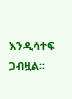እንዲሳተፍ ጋብዟል፡፡